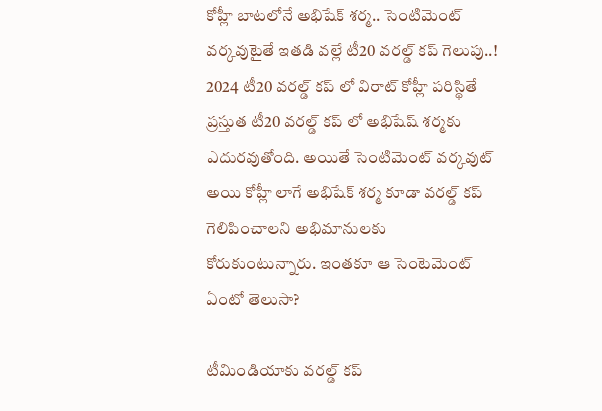కోహ్లీ బాటలోనే అభిషేక్ శర్మ.. సెంటిమెంట్ వర్కవుటైతే ఇతడి వల్లే టీ20 వరల్డ్ కప్ గెలుపు..!
2024 టీ20 వరల్డ్ కప్ లో విరాట్ కోహ్లీ పరిస్థితే ప్రస్తుత టీ20 వరల్డ్ కప్ లో అభిషేష్ శర్మకు ఎదురవుతోంది. అయితే సెంటిమెంట్ వర్కవుట్ అయి కోహ్లీ లాగే అభిషేక్ శర్మ కూడా వరల్డ్ కప్ గెలిపించాలని అభిమానులకు కోరుకుంటున్నారు. ఇంతకూ ఆ సెంటెమెంట్ ఏంటో తెలుసా?

టీమిండియాకు వరల్డ్ కప్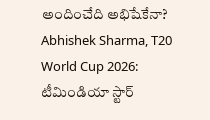అందించేది అభిషేకేనా?
Abhishek Sharma, T20 World Cup 2026: టీమిండియా స్టార్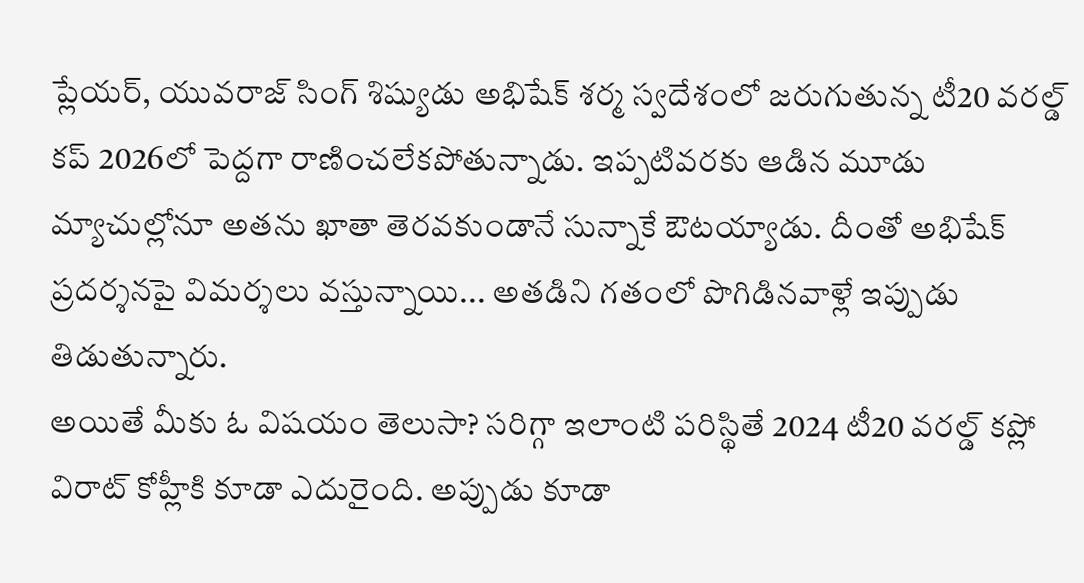ప్లేయర్, యువరాజ్ సింగ్ శిష్యుడు అభిషేక్ శర్మ స్వదేశంలో జరుగుతున్న టీ20 వరల్డ్ కప్ 2026లో పెద్దగా రాణించలేకపోతున్నాడు. ఇప్పటివరకు ఆడిన మూడు మ్యాచుల్లోనూ అతను ఖాతా తెరవకుండానే సున్నాకే ఔటయ్యాడు. దీంతో అభిషేక్ ప్రదర్శనపై విమర్శలు వస్తున్నాయి... అతడిని గతంలో పొగిడినవాళ్లే ఇప్పుడు తిడుతున్నారు.
అయితే మీకు ఓ విషయం తెలుసా? సరిగ్గా ఇలాంటి పరిస్థితే 2024 టీ20 వరల్డ్ కప్లో విరాట్ కోహ్లీకి కూడా ఎదురైంది. అప్పుడు కూడా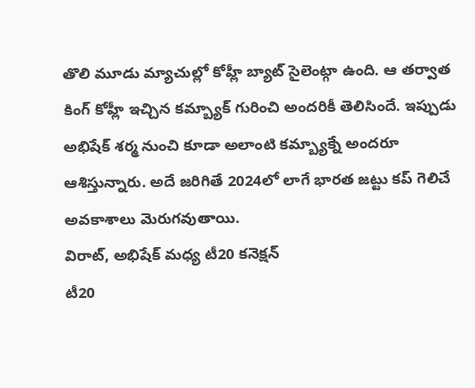తొలి మూడు మ్యాచుల్లో కోహ్లీ బ్యాట్ సైలెంట్గా ఉంది. ఆ తర్వాత కింగ్ కోహ్లీ ఇచ్చిన కమ్బ్యాక్ గురించి అందరికీ తెలిసిందే. ఇప్పుడు అభిషేక్ శర్మ నుంచి కూడా అలాంటి కమ్బ్యాక్నే అందరూ ఆశిస్తున్నారు. అదే జరిగితే 2024లో లాగే భారత జట్టు కప్ గెలిచే అవకాశాలు మెరుగవుతాయి.
విరాట్, అభిషేక్ మధ్య టీ20 కనెక్షన్
టీ20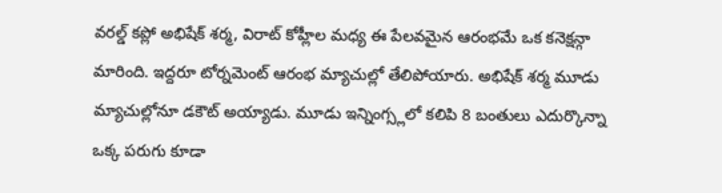వరల్డ్ కప్లో అభిషేక్ శర్మ, విరాట్ కోహ్లీల మధ్య ఈ పేలవమైన ఆరంభమే ఒక కనెక్షన్గా మారింది. ఇద్దరూ టోర్నమెంట్ ఆరంభ మ్యాచుల్లో తేలిపోయారు. అభిషేక్ శర్మ మూడు మ్యాచుల్లోనూ డకౌట్ అయ్యాడు. మూడు ఇన్నింగ్స్లలో కలిపి 8 బంతులు ఎదుర్కొన్నా ఒక్క పరుగు కూడా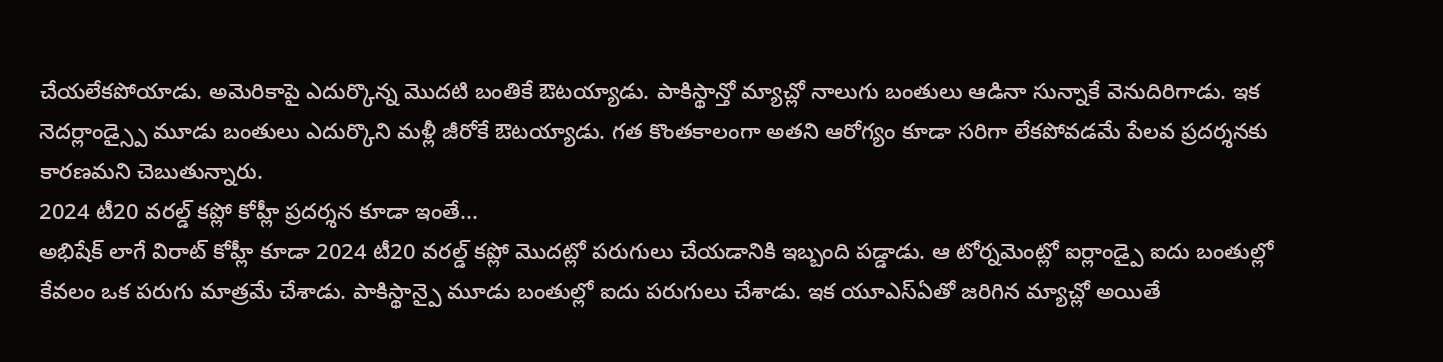చేయలేకపోయాడు. అమెరికాపై ఎదుర్కొన్న మొదటి బంతికే ఔటయ్యాడు. పాకిస్థాన్తో మ్యాచ్లో నాలుగు బంతులు ఆడినా సున్నాకే వెనుదిరిగాడు. ఇక నెదర్లాండ్స్పై మూడు బంతులు ఎదుర్కొని మళ్లీ జీరోకే ఔటయ్యాడు. గత కొంతకాలంగా అతని ఆరోగ్యం కూడా సరిగా లేకపోవడమే పేలవ ప్రదర్శనకు కారణమని చెబుతున్నారు.
2024 టీ20 వరల్డ్ కప్లో కోహ్లీ ప్రదర్శన కూడా ఇంతే...
అభిషేక్ లాగే విరాట్ కోహ్లీ కూడా 2024 టీ20 వరల్డ్ కప్లో మొదట్లో పరుగులు చేయడానికి ఇబ్బంది పడ్డాడు. ఆ టోర్నమెంట్లో ఐర్లాండ్పై ఐదు బంతుల్లో కేవలం ఒక పరుగు మాత్రమే చేశాడు. పాకిస్థాన్పై మూడు బంతుల్లో ఐదు పరుగులు చేశాడు. ఇక యూఎస్ఏతో జరిగిన మ్యాచ్లో అయితే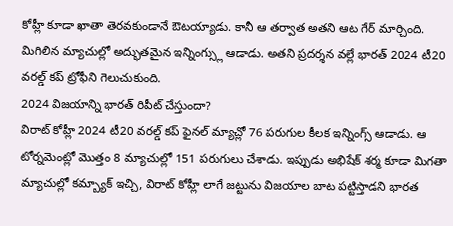కోహ్లీ కూడా ఖాతా తెరవకుండానే ఔటయ్యాడు. కానీ ఆ తర్వాత అతని ఆట గేర్ మార్చింది. మిగిలిన మ్యాచుల్లో అద్భుతమైన ఇన్నింగ్స్లు ఆడాడు. అతని ప్రదర్శన వల్లే భారత్ 2024 టీ20 వరల్డ్ కప్ ట్రోఫీని గెలుచుకుంది.
2024 విజయాన్ని భారత్ రిపీట్ చేస్తుందా?
విరాట్ కోహ్లీ 2024 టీ20 వరల్డ్ కప్ ఫైనల్ మ్యాచ్లో 76 పరుగుల కీలక ఇన్నింగ్స్ ఆడాడు. ఆ టోర్నమెంట్లో మొత్తం 8 మ్యాచుల్లో 151 పరుగులు చేశాడు. ఇప్పుడు అభిషేక్ శర్మ కూడా మిగతా మ్యాచుల్లో కమ్బ్యాక్ ఇచ్చి, విరాట్ కోహ్లీ లాగే జట్టును విజయాల బాట పట్టిస్తాడని భారత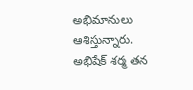అభిమానులు ఆశిస్తున్నారు. అభిషేక్ శర్మ తన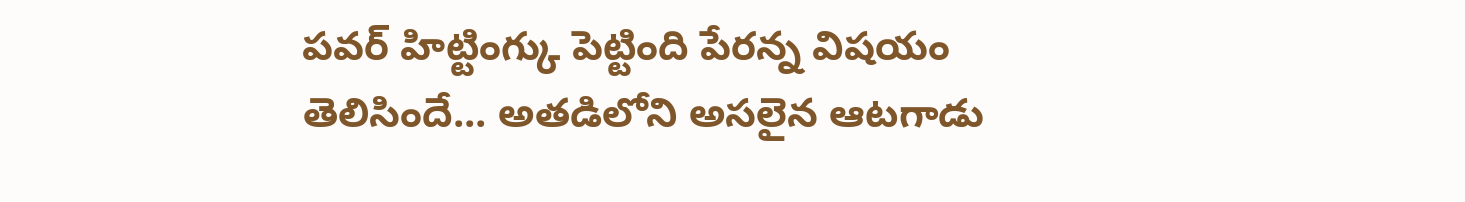పవర్ హిట్టింగ్కు పెట్టింది పేరన్న విషయం తెలిసిందే... అతడిలోని అసలైన ఆటగాడు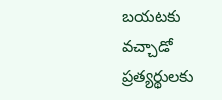బయటకు వచ్చాడో ప్రత్యర్థులకు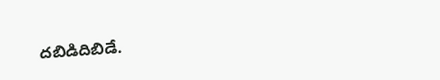దబిడిదిబిడే.